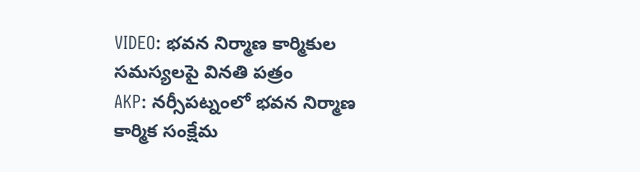VIDEO: భవన నిర్మాణ కార్మికుల సమస్యలపై వినతి పత్రం
AKP: నర్సీపట్నంలో భవన నిర్మాణ కార్మిక సంక్షేమ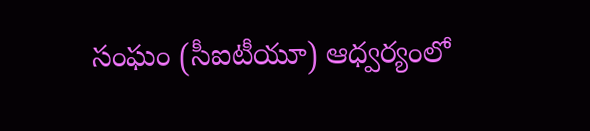సంఘం (సీఐటీయూ) ఆధ్వర్యంలో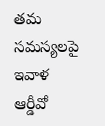తమ సమస్యలపై ఇవాళ ఆర్డీవో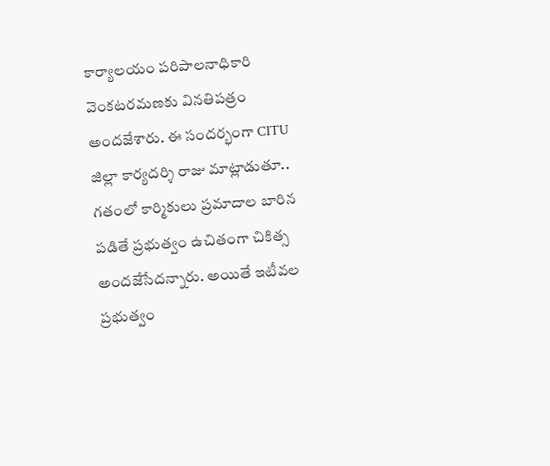కార్యాలయం పరిపాలనాధికారి వెంకటరమణకు వినతిపత్రం అందజేశారు. ఈ సందర్భంగా CITU జిల్లా కార్యదర్శి రాజు మాట్లాడుతూ.. గతంలో కార్మికులు ప్రమాదాల బారిన పడితే ప్రభుత్వం ఉచితంగా చికిత్స అందజేసేదన్నారు. అయితే ఇటీవల ప్రభుత్వం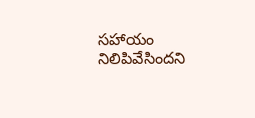సహాయం నిలిపివేసిందని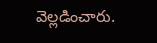వెల్లడించారు.